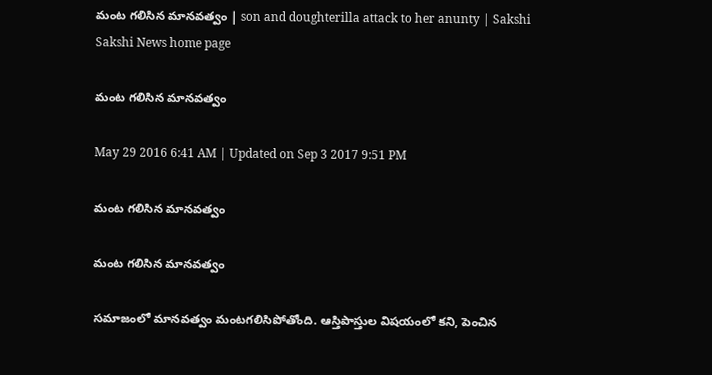మంట గలిసిన మానవత్వం | son and doughterilla attack to her anunty | Sakshi
Sakshi News home page

మంట గలిసిన మానవత్వం

May 29 2016 6:41 AM | Updated on Sep 3 2017 9:51 PM

మంట గలిసిన మానవత్వం

మంట గలిసిన మానవత్వం

సమాజంలో మానవత్వం మంటగలిసిపోతోంది. ఆస్తిపాస్తుల విషయంలో కని, పెంచిన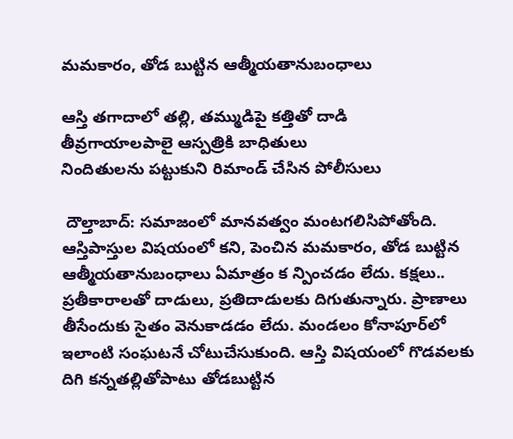మమకారం, తోడ బుట్టిన ఆత్మీయతానుబంధాలు

ఆస్తి తగాదాలో తల్లి, తమ్ముడిపై కత్తితో దాడి
తీవ్రగాయాలపాలై ఆస్పత్రికి బాధితులు
నిందితులను పట్టుకుని రిమాండ్ చేసిన పోలీసులు

 దౌల్తాబాద్: సమాజంలో మానవత్వం మంటగలిసిపోతోంది. ఆస్తిపాస్తుల విషయంలో కని, పెంచిన మమకారం, తోడ బుట్టిన ఆత్మీయతానుబంధాలు ఏమాత్రం క న్పించడం లేదు. కక్షలు.. ప్రతీకారాలతో దాడులు, ప్రతిదాడులకు దిగుతున్నారు. ప్రాణాలు తీసేందుకు సైతం వెనుకాడడం లేదు. మండలం కోనాపూర్‌లో ఇలాంటి సంఘటనే చోటుచేసుకుంది. ఆస్తి విషయంలో గొడవలకు దిగి కన్నతల్లితోపాటు తోడబుట్టిన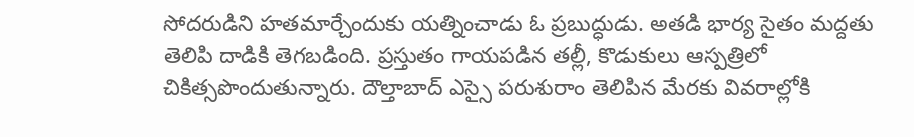సోదరుడిని హతమార్చేందుకు యత్నించాడు ఓ ప్రబుద్ధుడు. అతడి భార్య సైతం మద్దతు తెలిపి దాడికి తెగబడింది. ప్రస్తుతం గాయపడిన తల్లీ, కొడుకులు ఆస్పత్రిలో చికిత్సపొందుతున్నారు. దౌల్తాబాద్ ఎస్సై పరుశురాం తెలిపిన మేరకు వివరాల్లోకి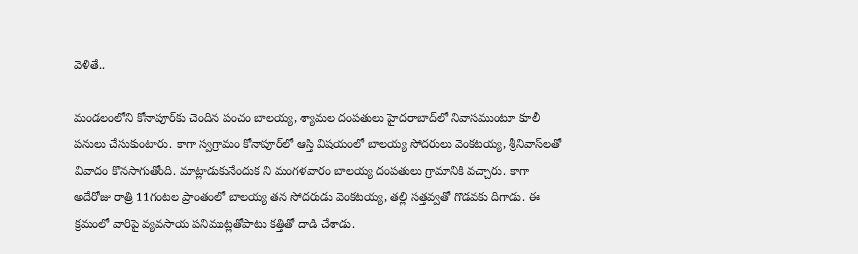వెళితే..

మండలంలోని కోనాపూర్‌కు చెందిన పంచం బాలయ్య, శ్యామల దంపతులు హైదరాబాద్‌లో నివాసముంటూ కూలీ పనులు చేసుకుంటారు. కాగా స్వగ్రామం కోనాపూర్‌లో ఆస్తి విషయంలో బాలయ్య సోదరులు వెంకటయ్య, శ్రీనివాస్‌లతో వివాదం కొనసాగుతోంది. మాట్లాడుకునేందుక ని మంగళవారం బాలయ్య దంపతులు గ్రామానికి వచ్చారు. కాగా అదేరోజు రాత్రి 11గంటల ప్రాంతంలో బాలయ్య తన సోదరుడు వెంకటయ్య, తల్లి సత్తవ్వతో గొడవకు దిగాడు. ఈ క్రమంలో వారిపై వ్యవసాయ పనిముట్లతోపాటు కత్తితో దాడి చేశాడు.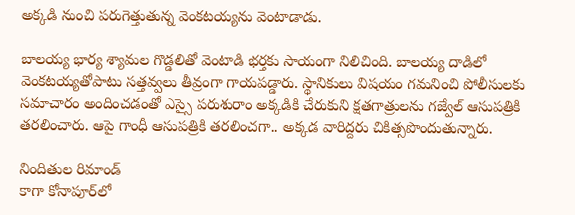అక్కడి నుంచి పరుగెత్తుతున్న వెంకటయ్యను వెంటాడాడు.

బాలయ్య భార్య శ్యామల గొడ్డలితో వెంటాడి భర్తకు సాయంగా నిలిచింది. బాలయ్య దాడిలో వెంకటయ్యతోపాటు సత్తవ్వలు తీవ్రంగా గాయపడ్డారు. స్థానికులు విషయం గమనించి పోలీసులకు సమాచారం అందించడంతో ఎస్సై పరుశురాం అక్కడికి చేరుకుని క్షతగాత్రులను గజ్వేల్ ఆసుపత్రికి తరలించారు. ఆపై గాంధీ ఆసుపత్రికి తరలించగా.. అక్కడ వారిద్దరు చికిత్సపొందుతున్నారు.

నిందితుల రిమాండ్
కాగా కోనాపూర్‌లో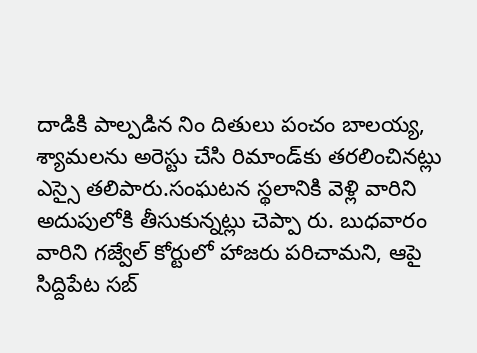దాడికి పాల్పడిన నిం దితులు పంచం బాలయ్య, శ్యామలను అరెస్టు చేసి రిమాండ్‌కు తరలించినట్లు ఎస్సై తలిపారు.సంఘటన స్థలానికి వెళ్లి వారిని అదుపులోకి తీసుకున్నట్లు చెప్పా రు. బుధవారం వారిని గజ్వేల్ కోర్టులో హాజరు పరిచామని, ఆపై సిద్దిపేట సబ్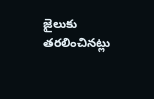జైలుకు తరలించినట్లు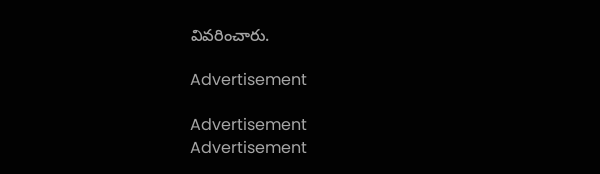వివరించారు.

Advertisement

Advertisement
Advertisement